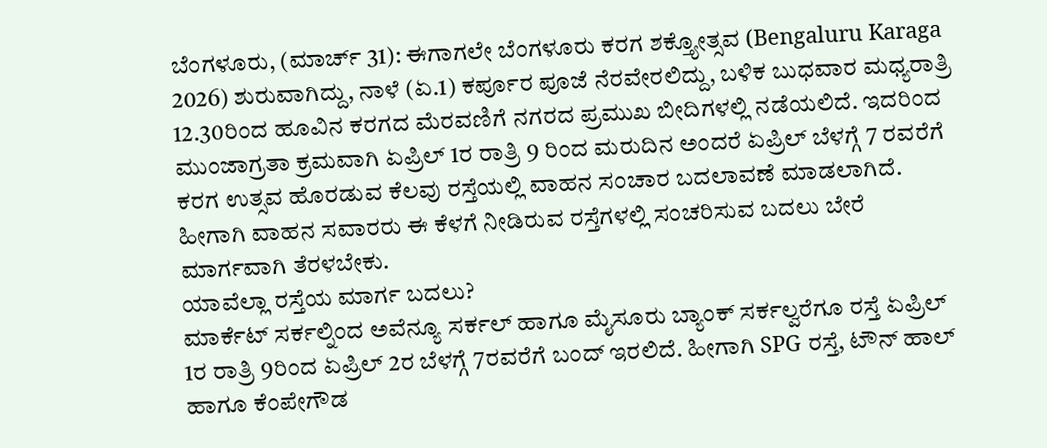ಬೆಂಗಳೂರು, (ಮಾರ್ಚ್ 31): ಈಗಾಗಲೇ ಬೆಂಗಳೂರು ಕರಗ ಶಕ್ತ್ಯೋತ್ಸವ (Bengaluru Karaga 2026) ಶುರುವಾಗಿದ್ದು, ನಾಳೆ (ಏ.1) ಕರ್ಪೂರ ಪೂಜೆ ನೆರವೇರಲಿದ್ದು, ಬಳಿಕ ಬುಧವಾರ ಮಧ್ಯರಾತ್ರಿ 12.30ರಿಂದ ಹೂವಿನ ಕರಗದ ಮೆರವಣಿಗೆ ನಗರದ ಪ್ರಮುಖ ಬೀದಿಗಳಲ್ಲಿ ನಡೆಯಲಿದೆ. ಇದರಿಂದ ಮುಂಜಾಗ್ರತಾ ಕ್ರಮವಾಗಿ ಏಪ್ರಿಲ್ 1ರ ರಾತ್ರಿ 9 ರಿಂದ ಮರುದಿನ ಅಂದರೆ ಏಪ್ರಿಲ್ ಬೆಳಗ್ಗೆ 7 ರವರೆಗೆ ಕರಗ ಉತ್ಸವ ಹೊರಡುವ ಕೆಲವು ರಸ್ತೆಯಲ್ಲಿ ವಾಹನ ಸಂಚಾರ ಬದಲಾವಣೆ ಮಾಡಲಾಗಿದೆ. ಹೀಗಾಗಿ ವಾಹನ ಸವಾರರು ಈ ಕೆಳಗೆ ನೀಡಿರುವ ರಸ್ತೆಗಳಲ್ಲಿ ಸಂಚರಿಸುವ ಬದಲು ಬೇರೆ ಮಾರ್ಗವಾಗಿ ತೆರಳಬೇಕು.
ಯಾವೆಲ್ಲಾ ರಸ್ತೆಯ ಮಾರ್ಗ ಬದಲು?
ಮಾರ್ಕೆಟ್ ಸರ್ಕಲ್ನಿಂದ ಅವೆನ್ಯೂ ಸರ್ಕಲ್ ಹಾಗೂ ಮೈಸೂರು ಬ್ಯಾಂಕ್ ಸರ್ಕಲ್ವರೆಗೂ ರಸ್ತೆ ಏಪ್ರಿಲ್ 1ರ ರಾತ್ರಿ 9ರಿಂದ ಏಪ್ರಿಲ್ 2ರ ಬೆಳಗ್ಗೆ 7ರವರೆಗೆ ಬಂದ್ ಇರಲಿದೆ. ಹೀಗಾಗಿ SPG ರಸ್ತೆ, ಟೌನ್ ಹಾಲ್ ಹಾಗೂ ಕೆಂಪೇಗೌಡ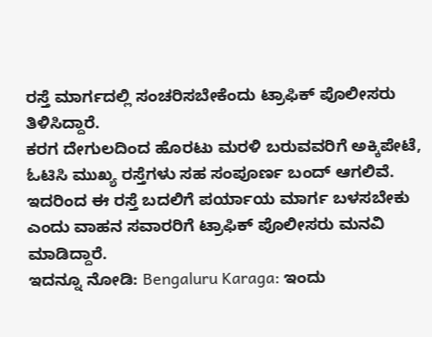ರಸ್ತೆ ಮಾರ್ಗದಲ್ಲಿ ಸಂಚರಿಸಬೇಕೆಂದು ಟ್ರಾಫಿಕ್ ಪೊಲೀಸರು ತಿಳಿಸಿದ್ದಾರೆ.
ಕರಗ ದೇಗುಲದಿಂದ ಹೊರಟು ಮರಳಿ ಬರುವವರಿಗೆ ಅಕ್ಕಿಪೇಟೆ, ಓಟಿಸಿ ಮುಖ್ಯ ರಸ್ತೆಗಳು ಸಹ ಸಂಪೂರ್ಣ ಬಂದ್ ಆಗಲಿವೆ. ಇದರಿಂದ ಈ ರಸ್ತೆ ಬದಲಿಗೆ ಪರ್ಯಾಯ ಮಾರ್ಗ ಬಳಸಬೇಕು ಎಂದು ವಾಹನ ಸವಾರರಿಗೆ ಟ್ರಾಫಿಕ್ ಪೊಲೀಸರು ಮನವಿ ಮಾಡಿದ್ದಾರೆ.
ಇದನ್ನೂ ನೋಡಿ: Bengaluru Karaga: ಇಂದು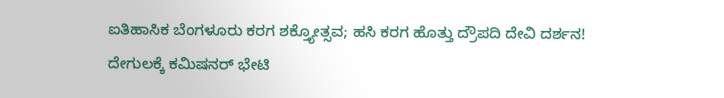ಐತಿಹಾಸಿಕ ಬೆಂಗಳೂರು ಕರಗ ಶಕ್ತ್ಯೋತ್ಸವ; ಹಸಿ ಕರಗ ಹೊತ್ತು ದ್ರೌಪದಿ ದೇವಿ ದರ್ಶನ!
ದೇಗುಲಕ್ಕೆ ಕಮಿಷನರ್ ಭೇಟಿ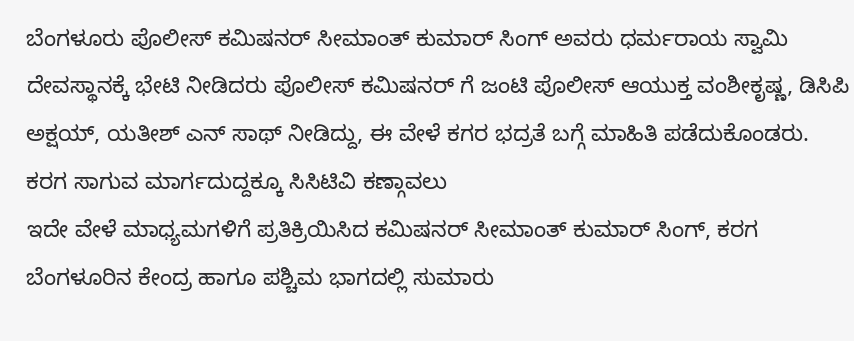ಬೆಂಗಳೂರು ಪೊಲೀಸ್ ಕಮಿಷನರ್ ಸೀಮಾಂತ್ ಕುಮಾರ್ ಸಿಂಗ್ ಅವರು ಧರ್ಮರಾಯ ಸ್ವಾಮಿ ದೇವಸ್ಥಾನಕ್ಕೆ ಭೇಟಿ ನೀಡಿದರು ಪೊಲೀಸ್ ಕಮಿಷನರ್ ಗೆ ಜಂಟಿ ಪೊಲೀಸ್ ಆಯುಕ್ತ ವಂಶೀಕೃಷ್ಣ, ಡಿಸಿಪಿ ಅಕ್ಷಯ್, ಯತೀಶ್ ಎನ್ ಸಾಥ್ ನೀಡಿದ್ದು, ಈ ವೇಳೆ ಕಗರ ಭದ್ರತೆ ಬಗ್ಗೆ ಮಾಹಿತಿ ಪಡೆದುಕೊಂಡರು.
ಕರಗ ಸಾಗುವ ಮಾರ್ಗದುದ್ದಕ್ಕೂ ಸಿಸಿಟಿವಿ ಕಣ್ಗಾವಲು
ಇದೇ ವೇಳೆ ಮಾಧ್ಯಮಗಳಿಗೆ ಪ್ರತಿಕ್ರಿಯಿಸಿದ ಕಮಿಷನರ್ ಸೀಮಾಂತ್ ಕುಮಾರ್ ಸಿಂಗ್, ಕರಗ ಬೆಂಗಳೂರಿನ ಕೇಂದ್ರ ಹಾಗೂ ಪಶ್ಚಿಮ ಭಾಗದಲ್ಲಿ ಸುಮಾರು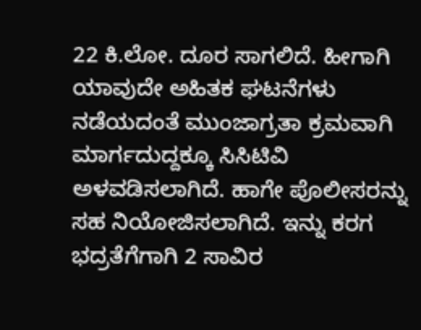22 ಕಿ.ಲೋ. ದೂರ ಸಾಗಲಿದೆ. ಹೀಗಾಗಿ ಯಾವುದೇ ಅಹಿತಕ ಘಟನೆಗಳು ನಡೆಯದಂತೆ ಮುಂಜಾಗ್ರತಾ ಕ್ರಮವಾಗಿ ಮಾರ್ಗದುದ್ದಕ್ಕೂ ಸಿಸಿಟಿವಿ ಅಳವಡಿಸಲಾಗಿದೆ. ಹಾಗೇ ಪೊಲೀಸರನ್ನು ಸಹ ನಿಯೋಜಿಸಲಾಗಿದೆ. ಇನ್ನು ಕರಗ ಭದ್ರತೆಗೆಗಾಗಿ 2 ಸಾವಿರ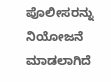ಪೊಲೀಸರನ್ನು ನಿಯೋಜನೆ ಮಾಡಲಾಗಿದೆ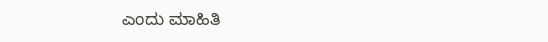ಎಂದು ಮಾಹಿತಿ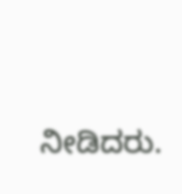ನೀಡಿದರು.